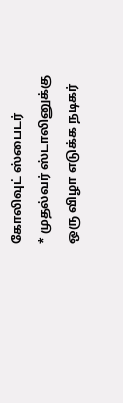கோலிவுட் ஸ்பைடர்
* முதல்வர் ஸ்டாலினுக்கு ஒரு விழா எடுக்க நடிகர்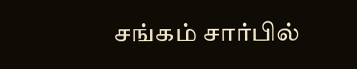சங்கம் சார்பில்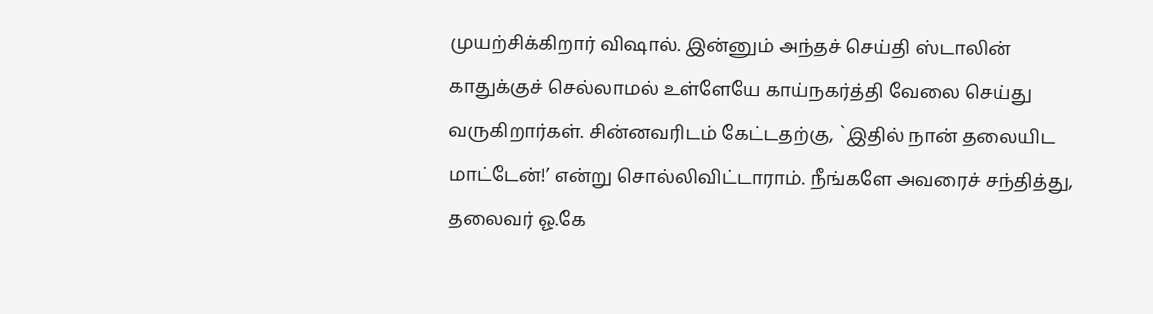முயற்சிக்கிறார் விஷால். இன்னும் அந்தச் செய்தி ஸ்டாலின் காதுக்குச் செல்லாமல் உள்ளேயே காய்நகர்த்தி வேலை செய்து வருகிறார்கள். சின்னவரிடம் கேட்டதற்கு, `இதில் நான் தலையிட மாட்டேன்!’ என்று சொல்லிவிட்டாராம். நீங்களே அவரைச் சந்தித்து, தலைவர் ஓ.கே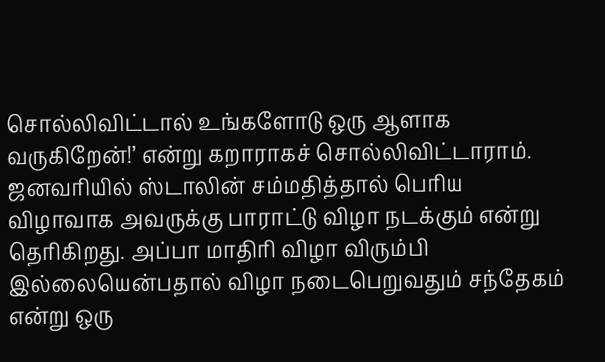சொல்லிவிட்டால் உங்களோடு ஒரு ஆளாக வருகிறேன்!’ என்று கறாராகச் சொல்லிவிட்டாராம். ஜனவரியில் ஸ்டாலின் சம்மதித்தால் பெரிய விழாவாக அவருக்கு பாராட்டு விழா நடக்கும் என்று தெரிகிறது. அப்பா மாதிரி விழா விரும்பி இல்லையென்பதால் விழா நடைபெறுவதும் சந்தேகம் என்று ஒரு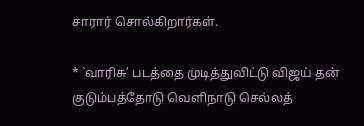சாரார் சொல்கிறார்கள்.

* `வாரிசு’ படத்தை முடித்துவிட்டு விஜய் தன் குடும்பத்தோடு வெளிநாடு செல்லத்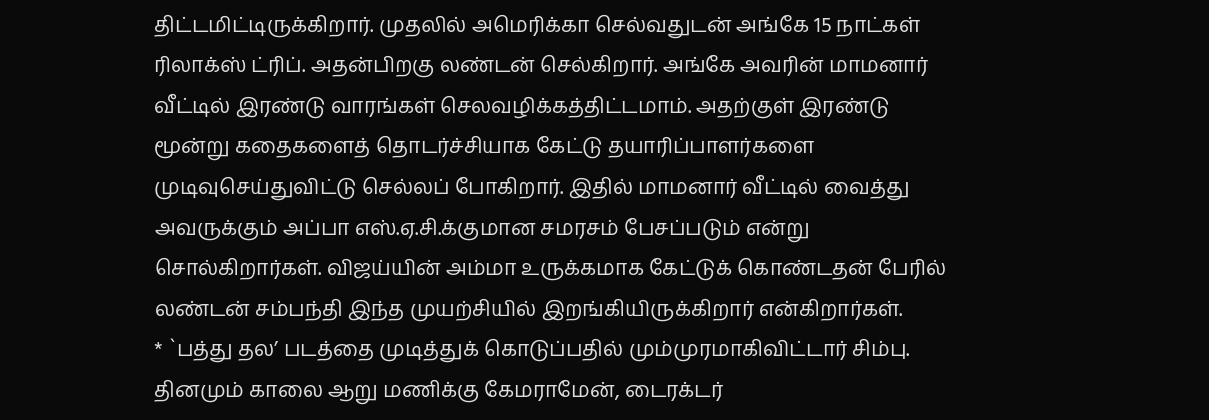திட்டமிட்டிருக்கிறார். முதலில் அமெரிக்கா செல்வதுடன் அங்கே 15 நாட்கள் ரிலாக்ஸ் ட்ரிப். அதன்பிறகு லண்டன் செல்கிறார். அங்கே அவரின் மாமனார் வீட்டில் இரண்டு வாரங்கள் செலவழிக்கத்திட்டமாம். அதற்குள் இரண்டு மூன்று கதைகளைத் தொடர்ச்சியாக கேட்டு தயாரிப்பாளர்களை முடிவுசெய்துவிட்டு செல்லப் போகிறார். இதில் மாமனார் வீட்டில் வைத்து அவருக்கும் அப்பா எஸ்.ஏ.சி.க்குமான சமரசம் பேசப்படும் என்று சொல்கிறார்கள். விஜய்யின் அம்மா உருக்கமாக கேட்டுக் கொண்டதன் பேரில் லண்டன் சம்பந்தி இந்த முயற்சியில் இறங்கியிருக்கிறார் என்கிறார்கள்.
* `பத்து தல’ படத்தை முடித்துக் கொடுப்பதில் மும்முரமாகிவிட்டார் சிம்பு. தினமும் காலை ஆறு மணிக்கு கேமராமேன், டைரக்டர்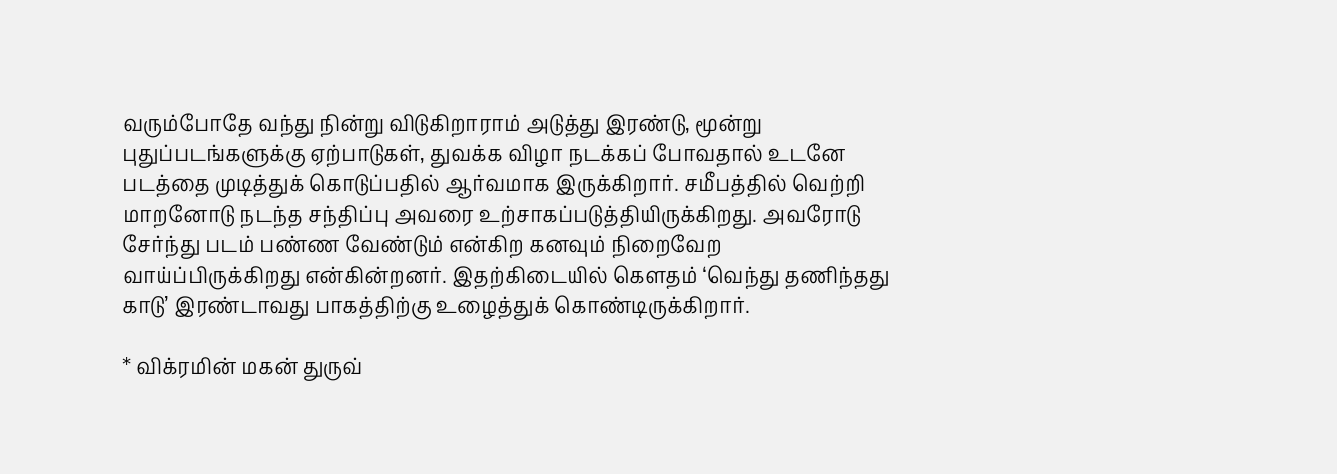வரும்போதே வந்து நின்று விடுகிறாராம் அடுத்து இரண்டு, மூன்று புதுப்படங்களுக்கு ஏற்பாடுகள், துவக்க விழா நடக்கப் போவதால் உடனே படத்தை முடித்துக் கொடுப்பதில் ஆர்வமாக இருக்கிறார். சமீபத்தில் வெற்றி மாறனோடு நடந்த சந்திப்பு அவரை உற்சாகப்படுத்தியிருக்கிறது. அவரோடு சேர்ந்து படம் பண்ண வேண்டும் என்கிற கனவும் நிறைவேற வாய்ப்பிருக்கிறது என்கின்றனர். இதற்கிடையில் கௌதம் ‘வெந்து தணிந்தது காடு’ இரண்டாவது பாகத்திற்கு உழைத்துக் கொண்டிருக்கிறார்.

* விக்ரமின் மகன் துருவ்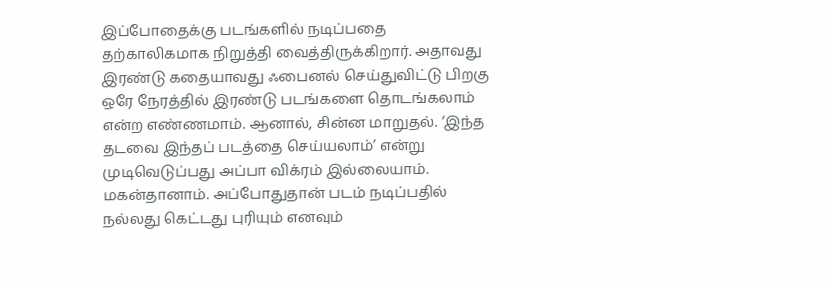இப்போதைக்கு படங்களில் நடிப்பதை தற்காலிகமாக நிறுத்தி வைத்திருக்கிறார். அதாவது இரண்டு கதையாவது ஃபைனல் செய்துவிட்டு பிறகு ஒரே நேரத்தில் இரண்டு படங்களை தொடங்கலாம் என்ற எண்ணமாம். ஆனால், சின்ன மாறுதல். ‘இந்த தடவை இந்தப் படத்தை செய்யலாம்’ என்று முடிவெடுப்பது அப்பா விக்ரம் இல்லையாம். மகன்தானாம். அப்போதுதான் படம் நடிப்பதில் நல்லது கெட்டது புரியும் எனவும்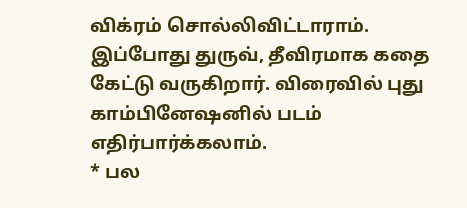விக்ரம் சொல்லிவிட்டாராம். இப்போது துருவ், தீவிரமாக கதை கேட்டு வருகிறார். விரைவில் புது காம்பினேஷனில் படம் எதிர்பார்க்கலாம்.
* பல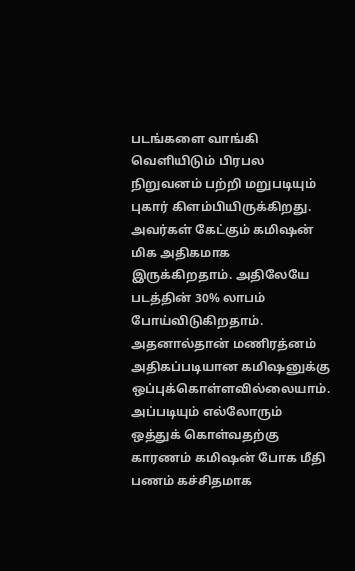படங்களை வாங்கி வெளியிடும் பிரபல நிறுவனம் பற்றி மறுபடியும் புகார் கிளம்பியிருக்கிறது. அவர்கள் கேட்கும் கமிஷன் மிக அதிகமாக இருக்கிறதாம். அதிலேயே படத்தின் 30% லாபம் போய்விடுகிறதாம். அதனால்தான் மணிரத்னம் அதிகப்படியான கமிஷனுக்கு ஒப்புக்கொள்ளவில்லையாம். அப்படியும் எல்லோரும் ஒத்துக் கொள்வதற்கு காரணம் கமிஷன் போக மீதி பணம் கச்சிதமாக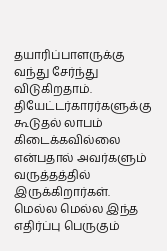தயாரிப்பாளருக்கு வந்து சேர்ந்து விடுகிறதாம். தியேட்டர்காரர்களுக்கு கூடுதல் லாபம் கிடைக்கவில்லை என்பதால் அவர்களும் வருத்தத்தில் இருக்கிறார்கள். மெல்ல மெல்ல இந்த எதிர்ப்பு பெருகும்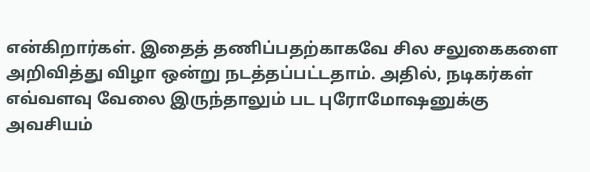என்கிறார்கள். இதைத் தணிப்பதற்காகவே சில சலுகைகளை அறிவித்து விழா ஒன்று நடத்தப்பட்டதாம். அதில், நடிகர்கள் எவ்வளவு வேலை இருந்தாலும் பட புரோமோஷனுக்கு அவசியம்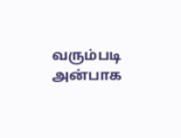வரும்படி அன்பாக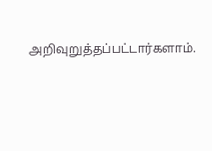அறிவுறுத்தப்பட்டார்களாம்.